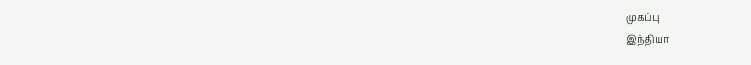முகப்பு
இந்தியா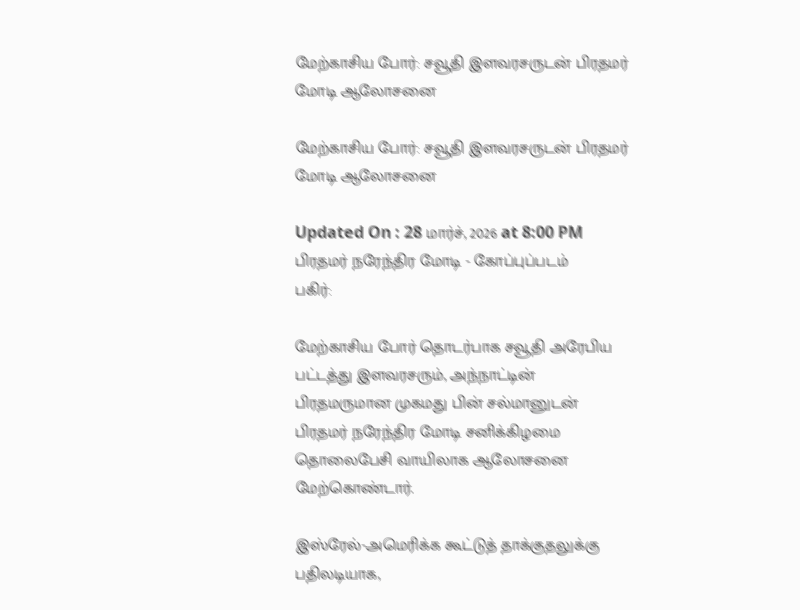மேற்காசிய போர்: சவூதி இளவரசருடன் பிரதமர் மோடி ஆலோசனை

மேற்காசிய போர்: சவூதி இளவரசருடன் பிரதமர் மோடி ஆலோசனை

Updated On : 28 மார்ச், 2026 at 8:00 PM
பிரதமர் நரேந்திர மோடி - கோப்புப்படம்
பகிர்:

மேற்காசிய போர் தொடர்பாக சவூதி அரேபிய பட்டத்து இளவரசரும், அந்நாட்டின் பிரதமருமான முகமது பின் சல்மானுடன் பிரதமர் நரேந்திர மோடி சனிக்கிழமை தொலைபேசி வாயிலாக ஆலோசனை மேற்கொண்டார்.

இஸ்ரேல்-அமெரிக்க கூட்டுத் தாக்குதலுக்கு பதிலடியாக,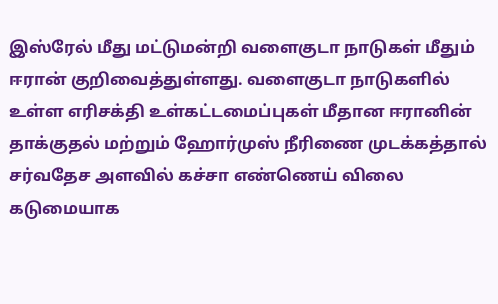இஸ்ரேல் மீது மட்டுமன்றி வளைகுடா நாடுகள் மீதும் ஈரான் குறிவைத்துள்ளது. வளைகுடா நாடுகளில் உள்ள எரிசக்தி உள்கட்டமைப்புகள் மீதான ஈரானின் தாக்குதல் மற்றும் ஹோர்முஸ் நீரிணை முடக்கத்தால் சர்வதேச அளவில் கச்சா எண்ணெய் விலை கடுமையாக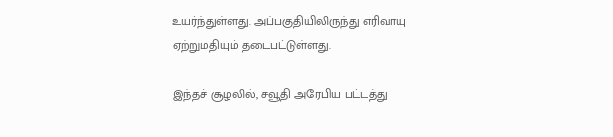உயர்ந்துள்ளது. அப்பகுதியிலிருந்து எரிவாயு ஏற்றுமதியும் தடைபட்டுள்ளது.

இந்தச் சூழலில், சவூதி அரேபிய பட்டத்து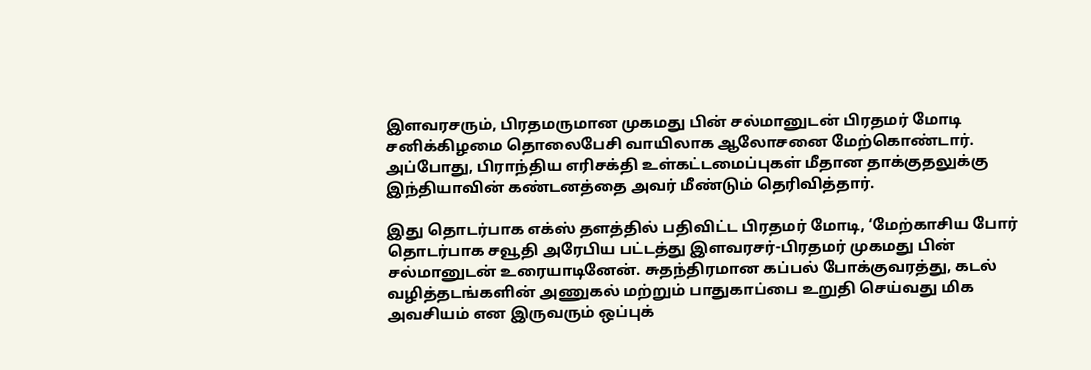இளவரசரும், பிரதமருமான முகமது பின் சல்மானுடன் பிரதமர் மோடி சனிக்கிழமை தொலைபேசி வாயிலாக ஆலோசனை மேற்கொண்டார். அப்போது, பிராந்திய எரிசக்தி உள்கட்டமைப்புகள் மீதான தாக்குதலுக்கு இந்தியாவின் கண்டனத்தை அவர் மீண்டும் தெரிவித்தார்.

இது தொடர்பாக எக்ஸ் தளத்தில் பதிவிட்ட பிரதமர் மோடி, ‘மேற்காசிய போர் தொடர்பாக சவூதி அரேபிய பட்டத்து இளவரசர்-பிரதமர் முகமது பின் சல்மானுடன் உரையாடினேன். சுதந்திரமான கப்பல் போக்குவரத்து, கடல் வழித்தடங்களின் அணுகல் மற்றும் பாதுகாப்பை உறுதி செய்வது மிக அவசியம் என இருவரும் ஒப்புக்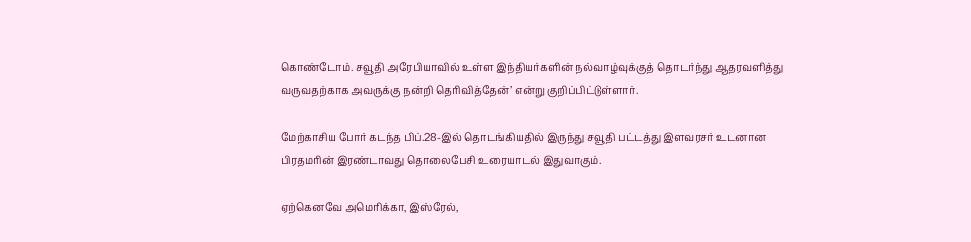கொண்டோம். சவூதி அரேபியாவில் உள்ள இந்தியர்களின் நல்வாழ்வுக்குத் தொடர்ந்து ஆதரவளித்து வருவதற்காக அவருக்கு நன்றி தெரிவித்தேன்’ என்று குறிப்பிட்டுள்ளார்.

மேற்காசிய போர் கடந்த பிப்.28-இல் தொடங்கியதில் இருந்து சவூதி பட்டத்து இளவரசர் உடனான பிரதமரின் இரண்டாவது தொலைபேசி உரையாடல் இதுவாகும்.

ஏற்கெனவே அமெரிக்கா, இஸ்ரேல்,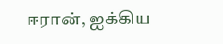ஈரான், ஐக்கிய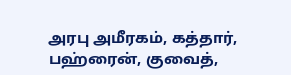அரபு அமீரகம், கத்தார், பஹ்ரைன், குவைத்,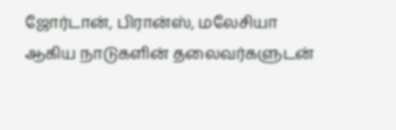ஜோர்டான், பிரான்ஸ், மலேசியா ஆகிய நாடுகளின் தலைவர்களுடன்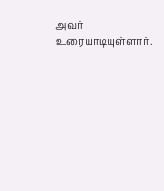அவர் உரையாடியுள்ளார்.